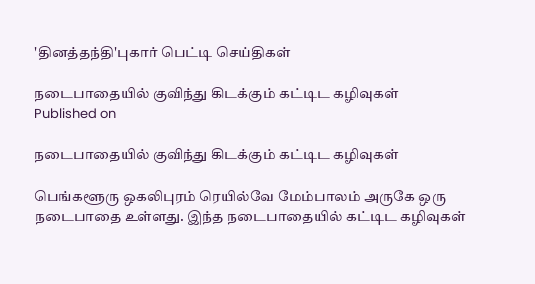'தினத்தந்தி'புகார் பெட்டி செய்திகள்

நடைபாதையில் குவிந்து கிடக்கும் கட்டிட கழிவுகள்
Published on

நடைபாதையில் குவிந்து கிடக்கும் கட்டிட கழிவுகள்

பெங்களூரு ஒகலிபுரம் ரெயில்வே மேம்பாலம் அருகே ஒரு நடைபாதை உள்ளது. இந்த நடைபாதையில் கட்டிட கழிவுகள்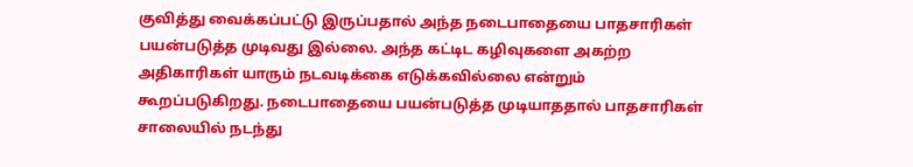குவித்து வைக்கப்பட்டு இருப்பதால் அந்த நடைபாதையை பாதசாரிகள் பயன்படுத்த முடிவது இல்லை. அந்த கட்டிட கழிவுகளை அகற்ற அதிகாரிகள் யாரும் நடவடிக்கை எடுக்கவில்லை என்றும் கூறப்படுகிறது. நடைபாதையை பயன்படுத்த முடியாததால் பாதசாரிகள் சாலையில் நடந்து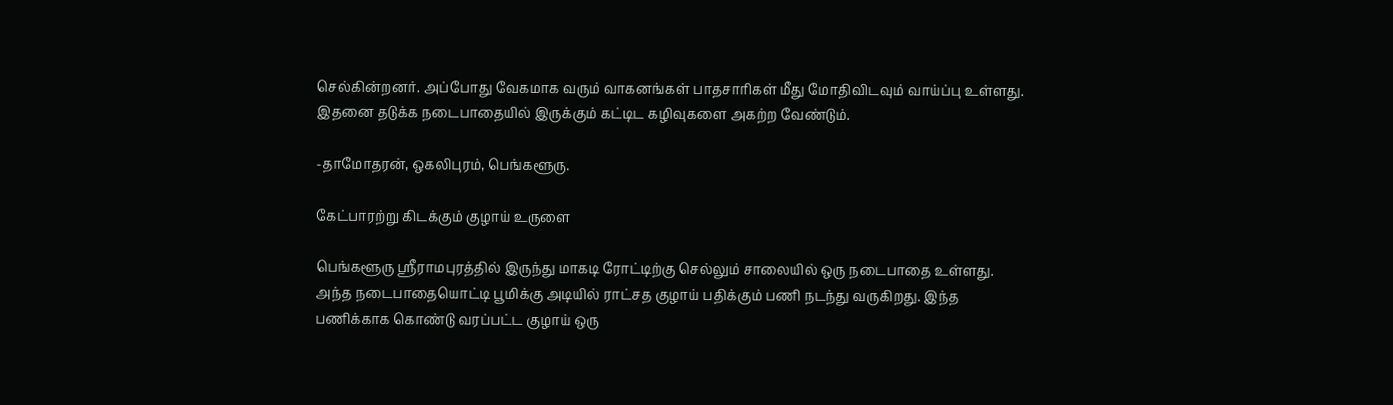செல்கின்றனர். அப்போது வேகமாக வரும் வாகனங்கள் பாதசாரிகள் மீது மோதிவிடவும் வாய்ப்பு உள்ளது. இதனை தடுக்க நடைபாதையில் இருக்கும் கட்டிட கழிவுகளை அகற்ற வேண்டும்.

-தாமோதரன், ஒகலிபுரம், பெங்களூரு.

கேட்பாரற்று கிடக்கும் குழாய் உருளை

பெங்களூரு ஸ்ரீராமபுரத்தில் இருந்து மாகடி ரோட்டிற்கு செல்லும் சாலையில் ஒரு நடைபாதை உள்ளது. அந்த நடைபாதையொட்டி பூமிக்கு அடியில் ராட்சத குழாய் பதிக்கும் பணி நடந்து வருகிறது. இந்த பணிக்காக கொண்டு வரப்பட்ட குழாய் ஒரு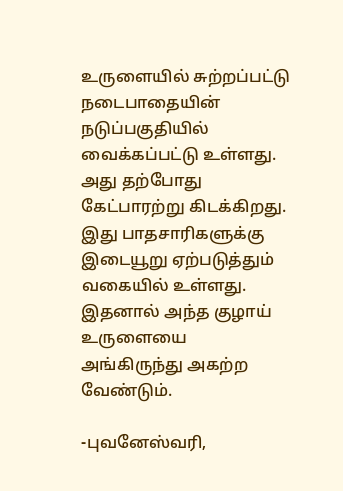உருளையில் சுற்றப்பட்டு நடைபாதையின் நடுப்பகுதியில் வைக்கப்பட்டு உள்ளது. அது தற்போது கேட்பாரற்று கிடக்கிறது. இது பாதசாரிகளுக்கு இடையூறு ஏற்படுத்தும் வகையில் உள்ளது. இதனால் அந்த குழாய் உருளையை அங்கிருந்து அகற்ற வேண்டும்.

-புவனேஸ்வரி,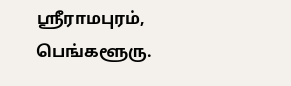ஸ்ரீராமபுரம், பெங்களூரு.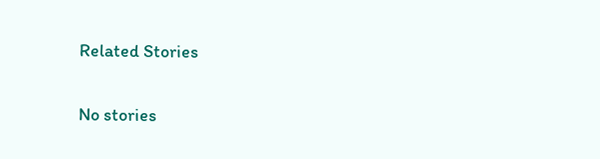Related Stories

No stories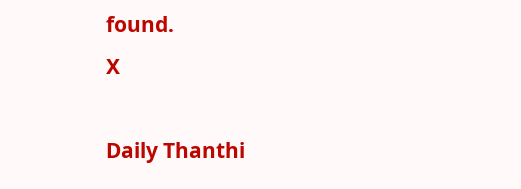found.
X

Daily Thanthi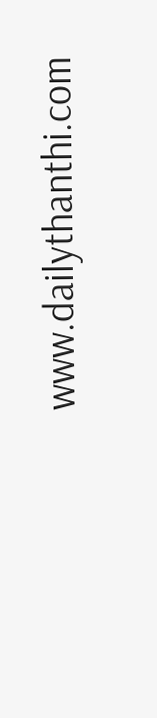www.dailythanthi.com